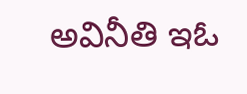అవినీతి ఇఓ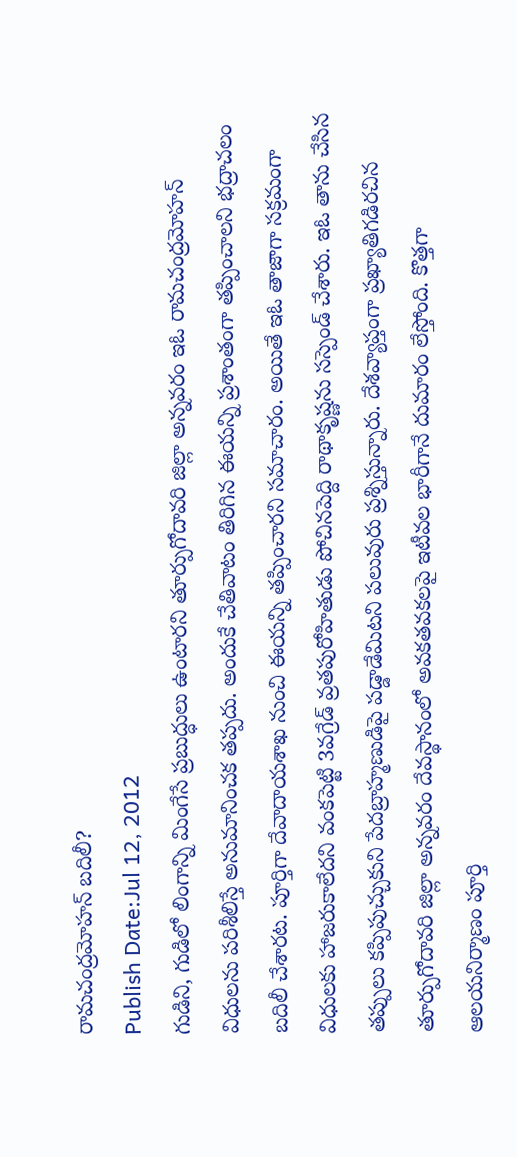రామచంద్రమోహన్ బదిలీ?
Publish Date:Jul 12, 2012
గుడిని, గుడిలో లింగాన్ని మింగేసే ప్రబుద్ధులు ఉంటారని తూర్పుగోదావరి జిల్లా అన్నవరం ఇఓ రామచంద్రమోహన్ విధులను పరిశీలిస్తే అనుమానించక తప్పదు. అందుకే చేతివాటం తిరిగిన ఈయన్ని ప్రశాంతంగా తప్పించాలని భద్రాచలం బదిలీ చేశారట. పూర్తిగా దేవాదాయశాఖ నుంచి ఈయన్ని తప్పించారని సమాచారం. అయితే ఇఓ తాజాగా సక్రమంగా విధులకు హాజరుకాలేదని వంకపెట్టి 3వగ్రేడ్ వ్రతపురోహితుడు పోచినపెద్ది రాథాకృష్ణను సస్పెండ్ చేశారు. ఇఓ తాను చేసిన తప్పులు కప్పిపుచ్చుకుని పేదబ్రాహ్మణుడిపై పడ్డాడేమిటని పలువురు ప్రశ్నిస్తున్నారు. దేశవ్యాప్తంగా ప్రఖ్యాతిగడిరచిన తూర్పుగోదావరి జిల్లా అన్నవరం దేవస్థానంలో అవకతవకలపై ఇటీవల భారీగానే దుమారం లేస్తోంది. కొత్తగా ఆలయనిర్మాణం పూర్తి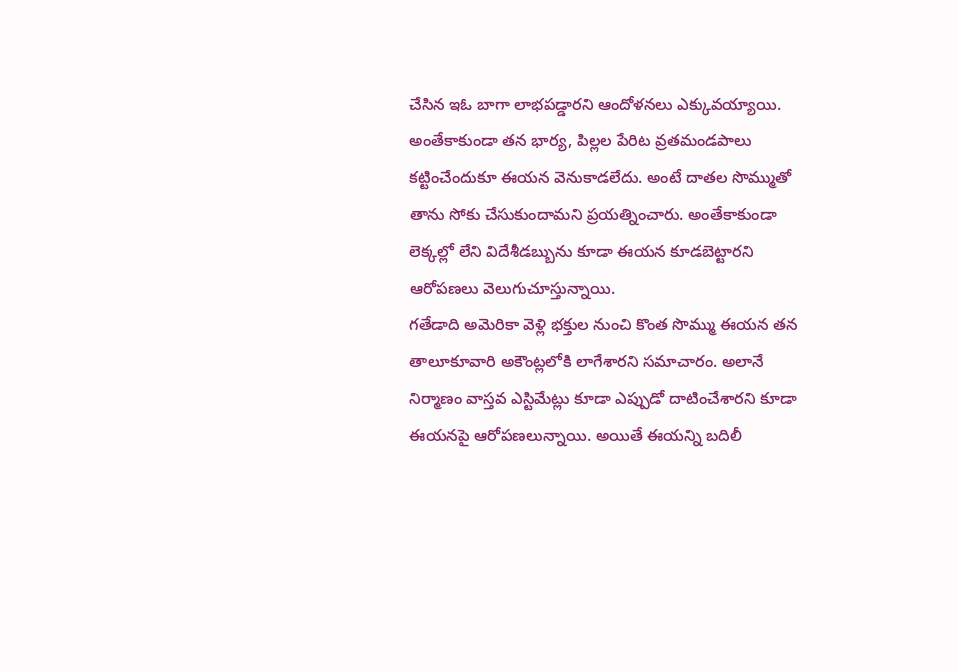చేసిన ఇఓ బాగా లాభపడ్డారని ఆందోళనలు ఎక్కువయ్యాయి. అంతేకాకుండా తన భార్య, పిల్లల పేరిట వ్రతమండపాలు కట్టించేందుకూ ఈయన వెనుకాడలేదు. అంటే దాతల సొమ్ముతో తాను సోకు చేసుకుందామని ప్రయత్నించారు. అంతేకాకుండా లెక్కల్లో లేని విదేశీడబ్బును కూడా ఈయన కూడబెట్టారని ఆరోపణలు వెలుగుచూస్తున్నాయి.
గతేడాది అమెరికా వెళ్లి భక్తుల నుంచి కొంత సొమ్ము ఈయన తన తాలూకూవారి అకౌంట్లలోకి లాగేశారని సమాచారం. అలానే నిర్మాణం వాస్తవ ఎస్టిమేట్లు కూడా ఎప్పుడో దాటించేశారని కూడా ఈయనపై ఆరోపణలున్నాయి. అయితే ఈయన్ని బదిలీ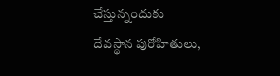చేస్తున్నందుకు దేవస్థాన పురోహితులు,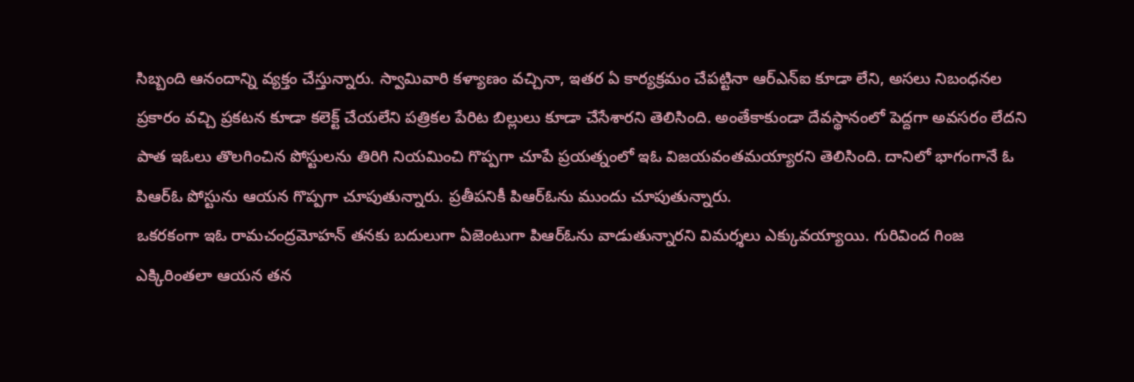సిబ్బంది ఆనందాన్ని వ్యక్తం చేస్తున్నారు. స్వామివారి కళ్యాణం వచ్చినా, ఇతర ఏ కార్యక్రమం చేపట్టినా ఆర్ఎన్ఐ కూడా లేని, అసలు నిబంధనల ప్రకారం వచ్చి ప్రకటన కూడా కలెక్ట్ చేయలేని పత్రికల పేరిట బిల్లులు కూడా చేసేశారని తెలిసింది. అంతేకాకుండా దేవస్థానంలో పెద్దగా అవసరం లేదని పాత ఇఓలు తొలగించిన పోస్టులను తిరిగి నియమించి గొప్పగా చూపే ప్రయత్నంలో ఇఓ విజయవంతమయ్యారని తెలిసింది. దానిలో భాగంగానే ఓ పిఆర్ఓ పోస్టును ఆయన గొప్పగా చూపుతున్నారు. ప్రతీపనికీ పిఆర్ఓను ముందు చూపుతున్నారు.
ఒకరకంగా ఇఓ రామచంద్రమోహన్ తనకు బదులుగా ఏజెంటుగా పిఆర్ఓను వాడుతున్నారని విమర్శలు ఎక్కువయ్యాయి. గురివింద గింజ ఎక్కిరింతలా ఆయన తన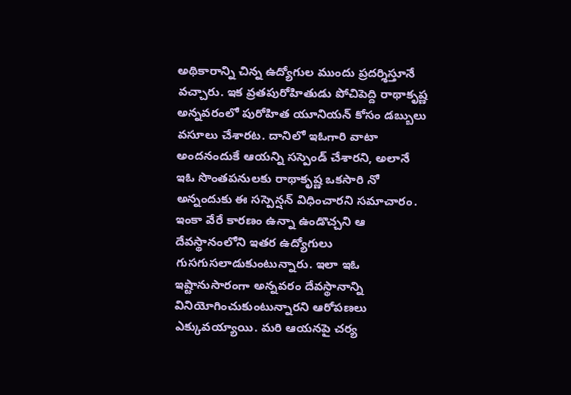అథికారాన్ని చిన్న ఉద్యోగుల ముందు ప్రదర్శిస్తూనే వచ్చారు. ఇక వ్రతపురోహితుడు పోచిపెద్ది రాథాకృష్ణ అన్నవరంలో పురోహిత యూనియన్ కోసం డబ్బులు వసూలు చేశారట. దానిలో ఇఓగారి వాటా అందనందుకే ఆయన్ని సస్పెండ్ చేశారని, అలానే ఇఓ సొంతపనులకు రాథాకృష్ణ ఒకసారి నో అన్నందుకు ఈ సస్పెన్షన్ విధించారని సమాచారం. ఇంకా వేరే కారణం ఉన్నా ఉండొచ్చని ఆ దేవస్థానంలోని ఇతర ఉద్యోగులు గుసగుసలాడుకుంటున్నారు. ఇలా ఇఓ ఇష్టానుసారంగా అన్నవరం దేవస్థానాన్ని వినియోగించుకుంటున్నారని ఆరోపణలు ఎక్కువయ్యాయి. మరి ఆయనపై చర్య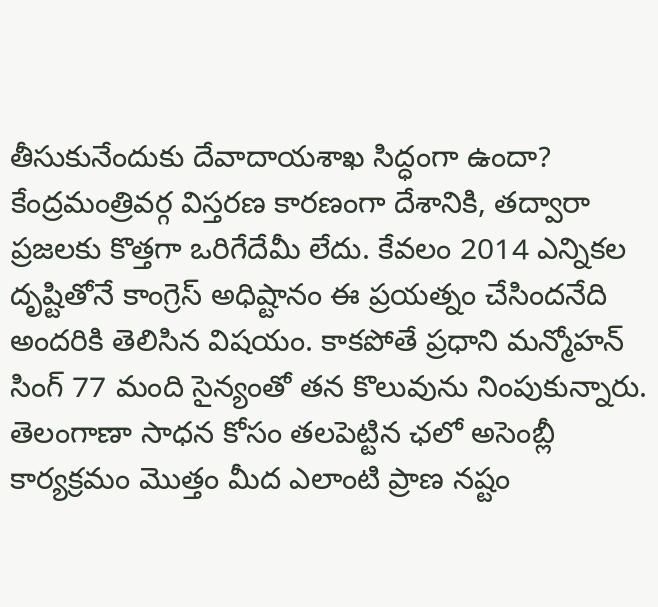తీసుకునేందుకు దేవాదాయశాఖ సిద్ధంగా ఉందా?
కేంద్రమంత్రివర్గ విస్తరణ కారణంగా దేశానికి, తద్వారా ప్రజలకు కొత్తగా ఒరిగేదేమీ లేదు. కేవలం 2014 ఎన్నికల దృష్టితోనే కాంగ్రెస్ అధిష్టానం ఈ ప్రయత్నం చేసిందనేది అందరికి తెలిసిన విషయం. కాకపోతే ప్రధాని మన్మోహన్ సింగ్ 77 మంది సైన్యంతో తన కొలువును నింపుకున్నారు.
తెలంగాణా సాధన కోసం తలపెట్టిన ఛలో అసెంబ్లీ కార్యక్రమం మొత్తం మీద ఎలాంటి ప్రాణ నష్టం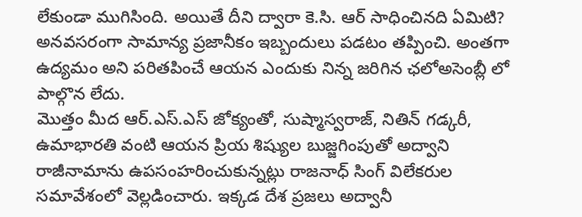లేకుండా ముగిసింది. అయితే దీని ద్వారా కె.సి. ఆర్ సాధించినది ఏమిటి? అనవసరంగా సామాన్య ప్రజానీకం ఇబ్బందులు పడటం తప్పించి. అంతగా ఉద్యమం అని పరితపించే ఆయన ఎందుకు నిన్న జరిగిన ఛలోఅసెంబ్లీ లో పాల్గొన లేదు.
మొత్తం మీద ఆర్.ఎస్.ఎస్ జోక్యంతో, సుష్మాస్వరాజ్, నితిన్ గడ్కరీ, ఉమాభారతి వంటి ఆయన ప్రియ శిష్యుల బుజ్జగింపుతో అద్వాని రాజీనామాను ఉపసంహరించుకున్నట్లు రాజనాధ్ సింగ్ విలేకరుల సమావేశంలో వెల్లడించారు. ఇక్కడ దేశ ప్రజలు అద్వానీ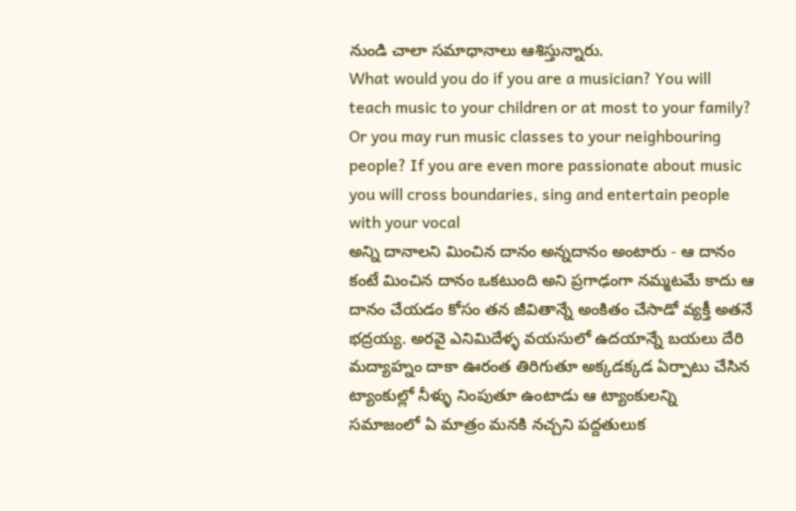నుండి చాలా సమాధానాలు ఆశిస్తున్నారు.
What would you do if you are a musician? You will teach music to your children or at most to your family? Or you may run music classes to your neighbouring people? If you are even more passionate about music you will cross boundaries, sing and entertain people with your vocal
అన్ని దానాలని మించిన దానం అన్నదానం అంటారు - ఆ దానం కంటే మించిన దానం ఒకటుంది అని ప్రగాఢంగా నమ్మటమే కాదు ఆ దానం చేయడం కోసం తన జీవితాన్నే అంకితం చేసాడో వ్యక్తీ అతనే భద్రయ్య. అరవై ఎనిమిదేళ్ళ వయసులో ఉదయాన్నే బయలు దేరి మద్యాహ్నం దాకా ఊరంత తిరిగుతూ అక్కడక్కడ ఏర్పాటు చేసిన ట్యాంకుల్లో నీళ్ళు నింపుతూ ఉంటాడు ఆ ట్యాంకులన్ని
సమాజంలో ఏ మాత్రం మనకి నచ్చని పద్దతులుక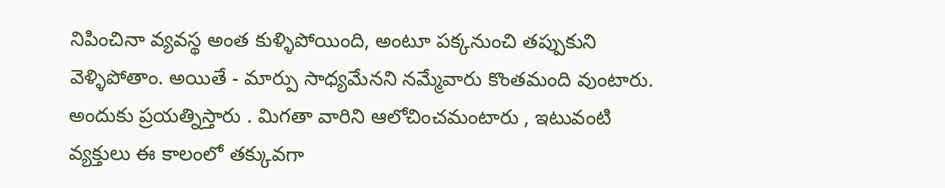నిపించినా వ్యవస్థ అంత కుళ్ళిపోయింది, అంటూ పక్కనుంచి తప్పుకుని వెళ్ళిపోతాం. అయితే - మార్పు సాధ్యమేనని నమ్మేవారు కొంతమంది వుంటారు. అందుకు ప్రయత్నిస్తారు . మిగతా వారిని ఆలోచించమంటారు , ఇటువంటి వ్యక్తులు ఈ కాలంలో తక్కువగా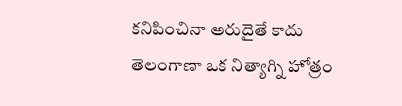కనిపించినా అరుదైతే కాదు
తెలంగాణా ఒక నిత్యాగ్ని హోత్రం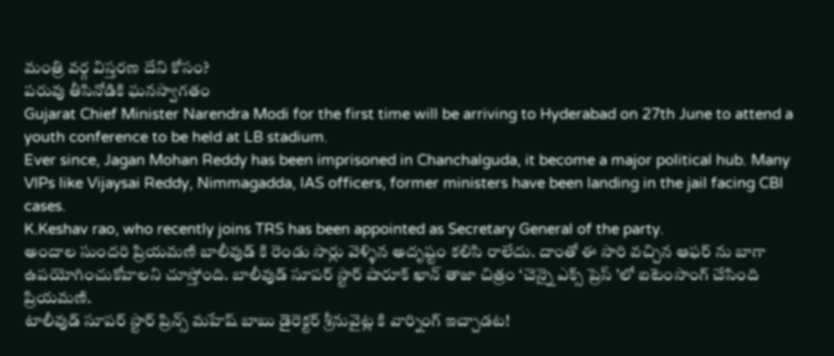మంత్రి వర్గ విస్తరణ దేని కోసం?
పరువు తీసినోడికి ఘనస్వాగతం
Gujarat Chief Minister Narendra Modi for the first time will be arriving to Hyderabad on 27th June to attend a youth conference to be held at LB stadium.
Ever since, Jagan Mohan Reddy has been imprisoned in Chanchalguda, it become a major political hub. Many VIPs like Vijaysai Reddy, Nimmagadda, IAS officers, former ministers have been landing in the jail facing CBI cases.
K.Keshav rao, who recently joins TRS has been appointed as Secretary General of the party.
అందాల సుందరి ప్రియమణి బాలీవుడ్ కి రెండు సార్లు వెళ్ళిన అదృష్టం కలిసి రాలేదు. దాంతో ఈ సారి వచ్చిన ఆఫర్ ను బాగా ఉపయోగించుకోవాలని చూస్తోంది. బాలీవుడ్ సూపర్ స్టార్ షారూక్ ఖాన్ తాజా చిత్రం ‘చెన్నై ఎక్స్ ప్రెస్ ’లో ఐటెంసాంగ్ చేసింది ప్రియమణి.
టాలీవుడ్ సూపర్ స్టార్ ప్రిన్స్ మహేష్ బాబు డైరెక్టర్ శ్రీనువైట్ల కి వార్నింగ్ ఇచ్చాడట!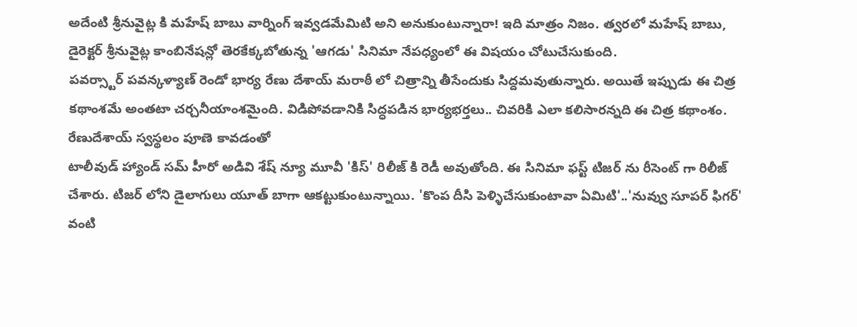అదేంటి శ్రీనువైట్ల కి మహేష్ బాబు వార్నింగ్ ఇవ్వడమేమిటి అని అనుకుంటున్నారా! ఇది మాత్రం నిజం. త్వరలో మహేష్ బాబు, డైరెక్టర్ శ్రీనువైట్ల కాంబినేషన్లో తెరకేక్కబోతున్న 'ఆగడు' సినిమా నేపధ్యంలో ఈ విషయం చోటుచేసుకుంది.
పవర్స్టార్ పవన్కళ్యాణ్ రెండో భార్య రేణు దేశాయ్ మరాఠీ లో చిత్రాన్ని తీసేందుకు సిద్దమవుతున్నారు. అయితే ఇప్పుడు ఈ చిత్ర కథాంశమే అంతటా చర్చనీయాంశమైంది. విడిపోవడానికి సిద్ధపడిన భార్యభర్తలు.. చివరికి ఎలా కలిసారన్నది ఈ చిత్ర కథాంశం. రేణుదేశాయ్ స్వస్థలం పూణె కావడంతో
టాలీవుడ్ హ్యాండ్ సమ్ హీరో అడివి శేష్ న్యూ మూవీ 'కిస్' రిలీజ్ కి రెడీ అవుతోంది. ఈ సినిమా ఫస్ట్ టిజర్ ను రీసెంట్ గా రిలీజ్ చేశారు. టిజర్ లోని డైలాగులు యూత్ బాగా ఆకట్టుకుంటున్నాయి. 'కొంప దీసి పెళ్ళిచేసుకుంటావా ఏమిటి'..'నువ్వు సూపర్ ఫిగర్' వంటి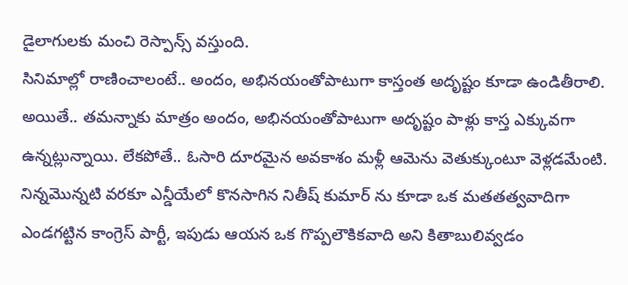డైలాగులకు మంచి రెస్పాన్స్ వస్తుంది.
సినిమాల్లో రాణించాలంటే.. అందం, అభినయంతోపాటుగా కాస్తంత అదృష్టం కూడా ఉండితీరాలి. అయితే.. తమన్నాకు మాత్రం అందం, అభినయంతోపాటుగా అదృష్టం పాళ్లు కాస్త ఎక్కువగా ఉన్నట్లున్నాయి. లేకపోతే.. ఓసారి దూరమైన అవకాశం మళ్లీ ఆమెను వెతుక్కుంటూ వెళ్లడమేంటి.
నిన్నమొన్నటి వరకూ ఎన్డీయేలో కొనసాగిన నితీష్ కుమార్ ను కూడా ఒక మతతత్వవాదిగా ఎండగట్టిన కాంగ్రెస్ పార్టీ, ఇపుడు ఆయన ఒక గొప్పలౌకికవాది అని కితాబులివ్వడం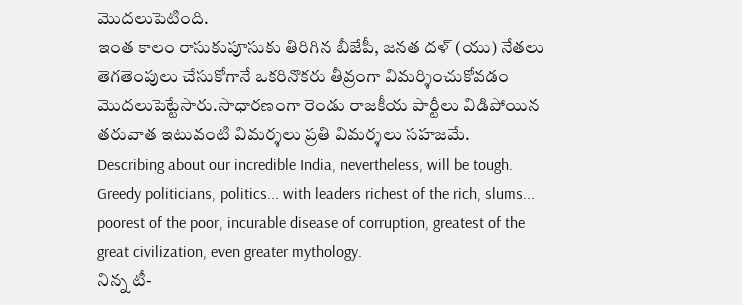మొదలుపెటింది.
ఇంత కాలం రాసుకుపూసుకు తిరిగిన బీజేపీ, జనత దళ్ (యు) నేతలు తెగతెంపులు చేసుకోగానే ఒకరినొకరు తీవ్రంగా విమర్శించుకోవడం మొదలుపెట్టేసారు.సాధారణంగా రెండు రాజకీయ పార్టీలు విడిపోయిన తరువాత ఇటువంటి విమర్శలు ప్రతి విమర్శలు సహజమే.
Describing about our incredible India, nevertheless, will be tough. Greedy politicians, politics... with leaders richest of the rich, slums... poorest of the poor, incurable disease of corruption, greatest of the great civilization, even greater mythology.
నిన్న టీ-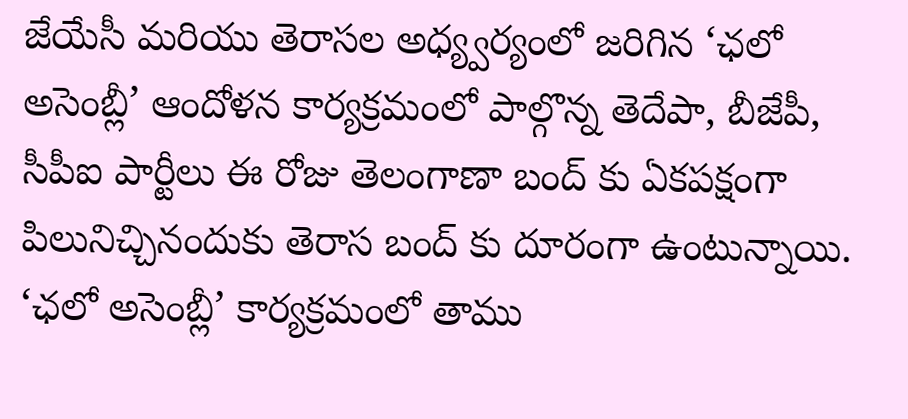జేయేసీ మరియు తెరాసల అధ్య్వర్యంలో జరిగిన ‘ఛలో అసెంబ్లీ’ ఆందోళన కార్యక్రమంలో పాల్గొన్న తెదేపా, బీజేపీ, సీపీఐ పార్టీలు ఈ రోజు తెలంగాణా బంద్ కు ఏకపక్షంగా పిలునిచ్చినందుకు తెరాస బంద్ కు దూరంగా ఉంటున్నాయి. ‘ఛలో అసెంబ్లీ’ కార్యక్రమంలో తాము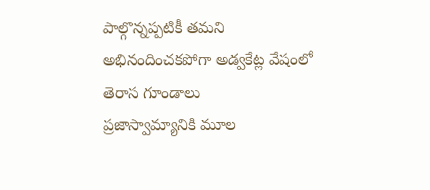పాల్గొన్నప్పటికీ తమని అభినందించకపోగా అడ్వకేట్ల వేషంలో తెరాస గూండాలు
ప్రజాస్వామ్యానికి మూల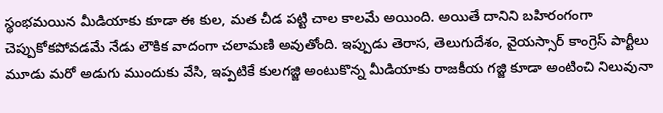స్థంభమయిన మీడియాకు కూడా ఈ కుల, మత చీడ పట్టి చాల కాలమే అయింది. అయితే దానిని బహిరంగంగా చెప్పుకోకపోవడమే నేడు లౌకిక వాదంగా చలామణి అవుతోంది. ఇప్పుడు తెరాస, తెలుగుదేశం, వైయస్సార్ కాంగ్రెస్ పార్టీలు మూడు మరో అడుగు ముందుకు వేసి, ఇప్పటికే కులగజ్జి అంటుకొన్న మీడియాకు రాజకీయ గజ్జి కూడా అంటించి నిలువునా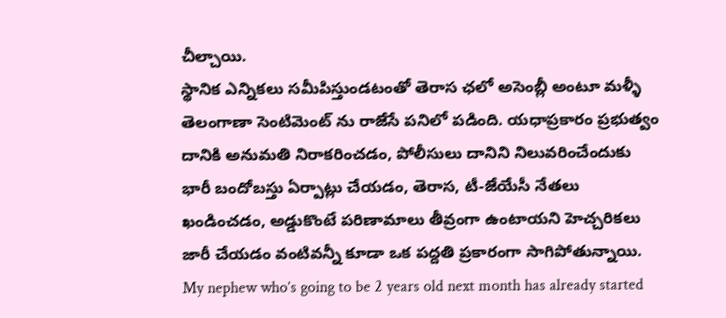చీల్చాయి.
స్థానిక ఎన్నికలు సమీపిస్తుండటంతో తెరాస ఛలో అసెంబ్లీ అంటూ మళ్ళీ తెలంగాణా సెంటిమెంట్ ను రాజేసే పనిలో పడింది. యధాప్రకారం ప్రభుత్వం దానికి అనుమతి నిరాకరించడం, పోలీసులు దానిని నిలువరించేందుకు భారీ బందోబస్తు ఏర్పాట్లు చేయడం, తెరాస, టీ-జేయేసీ నేతలు ఖండించడం, అడ్డుకొంటే పరిణామాలు తీవ్రంగా ఉంటాయని హెచ్చరికలు జారీ చేయడం వంటివన్నీ కూడా ఒక పద్దతి ప్రకారంగా సాగిపోతున్నాయి.
My nephew who’s going to be 2 years old next month has already started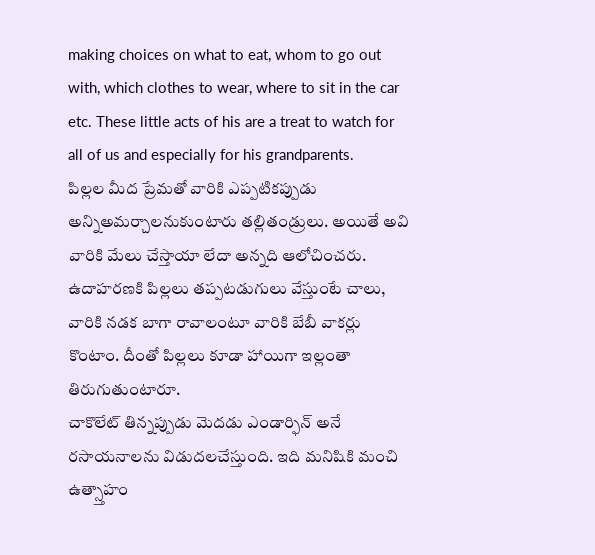making choices on what to eat, whom to go out with, which clothes to wear, where to sit in the car etc. These little acts of his are a treat to watch for all of us and especially for his grandparents.
పిల్లల మీద ప్రేమతో వారికి ఎప్పటికప్పుడు అన్నిఅమర్చాలనుకుంటారు తల్లితండ్రులు. అయితే అవి వారికి మేలు చేస్తాయా లేదా అన్నది ఆలోచించరు. ఉదాహరణకి పిల్లలు తప్పటడుగులు వేస్తుంటే చాలు, వారికి నడక బాగా రావాలంటూ వారికి బేబీ వాకర్లు కొంటాం. దీంతో పిల్లలు కూడా హాయిగా ఇల్లంతా తిరుగుతుంటారూ.
చాకొలేట్ తిన్నప్పుడు మెదడు ఎండార్ఫిన్ అనే రసాయనాలను విడుదలచేస్తుంది. ఇది మనిషికి మంచి ఉత్స్తాహం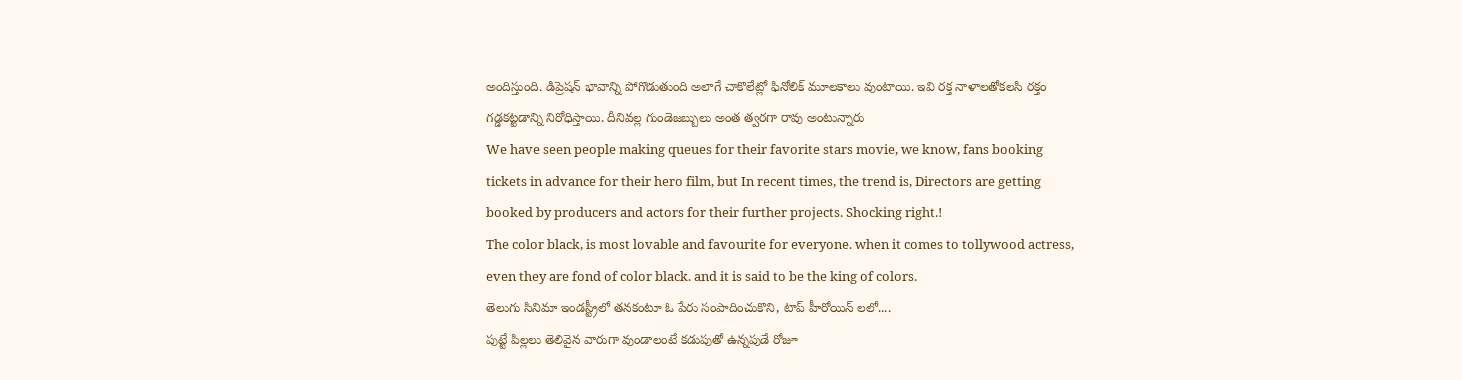అందిస్తుంది. డిప్రెషన్ భావాన్ని పోగొడుతుంది అలాగే చాకొలేట్లో ఫినోలిక్ మూలకాలు వుంటాయి. ఇవి రక్త నాళాలతోకలసి రక్తం గడ్డకట్టడాన్ని నిరోధిస్తాయి. దీనివల్ల గుండెజబ్బులు అంత త్వరగా రావు అంటున్నారు
We have seen people making queues for their favorite stars movie, we know, fans booking tickets in advance for their hero film, but In recent times, the trend is, Directors are getting booked by producers and actors for their further projects. Shocking right.!
The color black, is most lovable and favourite for everyone. when it comes to tollywood actress, even they are fond of color black. and it is said to be the king of colors.
తెలుగు సినిమా ఇండస్ట్రీలో తనకంటూ ఓ పేరు సంపాదించుకొని, టాప్ హీరోయిన్ లలో....
పుట్టే పిల్లలు తెలివైన వారుగా వుండాలంటే కడుపుతో ఉన్నపుడే రోజూ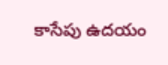కాసేపు ఉదయం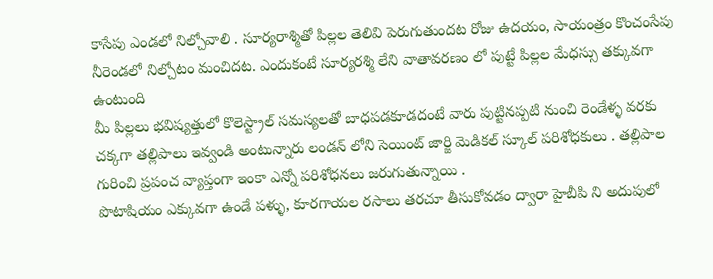కాసేపు ఎండలో నిల్చోవాలి . సూర్యరాశ్మితో పిల్లల తెలివి పెరుగుతుందట రోజు ఉదయం, సాయంత్రం కొంచంసేపు నీరెండలో నిల్చోటం మంచిదట. ఎందుకంటే సూర్యరశ్మి లేని వాతావరణం లో పుట్టే పిల్లల మేధస్సు తక్కువగా ఉంటుంది
మీ పిల్లలు భవిష్యత్తులో కొలెస్ట్రాల్ సమస్యలతో బాధపడకూడదంటే వారు పుట్టినప్పటి నుంచి రెండేళ్ళ వరకు చక్కగా తల్లిపాలు ఇవ్వండి అంటున్నారు లండన్ లోని సెయింట్ జార్జి మెడికల్ స్కూల్ పరిశోధకులు . తల్లిపాల గురించి ప్రపంచ వ్యాప్తంగా ఇంకా ఎన్నో పరిశోధనలు జరుగుతున్నాయి .
పొటాషియం ఎక్కువగా ఉండే పళ్ళు, కూరగాయల రసాలు తరచూ తీసుకోవడం ద్వారా హైబీపి ని అదుపులో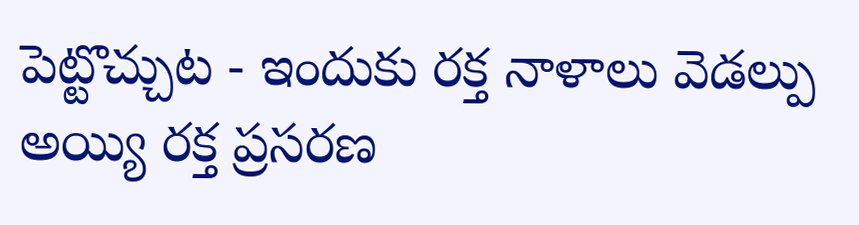పెట్టొచ్చుట - ఇందుకు రక్త నాళాలు వెడల్పు అయ్యి రక్త ప్రసరణ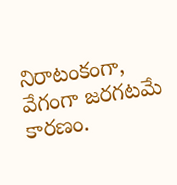నిరాటంకంగా, వేగంగా జరగటమే కారణం.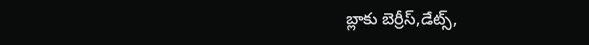బ్లాకు బెర్రీస్,డేట్స్,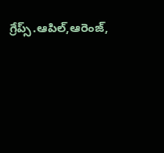గ్రేప్స్.ఆపిల్,ఆరెంజ్,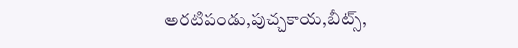అరటిపండు,పుచ్చకాయ,బీట్స్,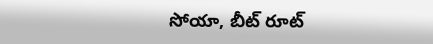సోయా, బీట్ రూట్